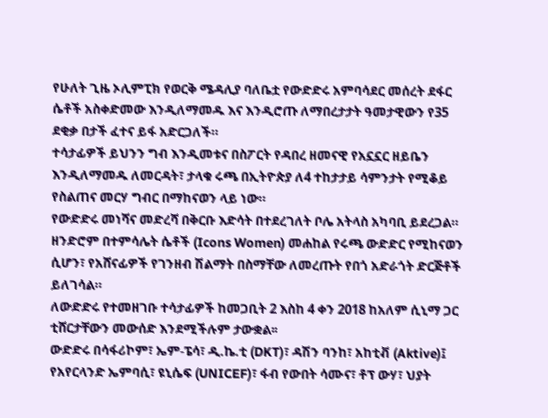የሁለት ጊዜ ኦሊምፒክ የወርቅ ሜዳሊያ ባለቤቷ የውድድሩ አምባሳደር መሰረት ደፋር ሴቶች አስቀድመው እንዲለማመዱ እና እንዲሮጡ ለማበረታታት ዓመታዊውን የ35 ደቂቃ በታች ፈተና ይፋ አድርጋለች።
ተሳታፊዎች ይህንን ግብ እንዲመቱና በስፖርት የዳበረ ዘመናዊ የአኗኗር ዘይቤን እንዲለማመዱ ለመርዳት፣ ታላቁ ሩጫ በኢትዮጵያ ለ4 ተከታታይ ሳምንታት የሚቆይ የስልጠና መርሃ ግብር በማከናወን ላይ ነው።
የውድድሩ መነሻና መድረሻ በቅርቡ እድሳት በተደረገለት ቦሌ አትላስ አካባቢ ይደረጋል።
ዘንድሮም በተምሳሌት ሴቶች (Icons Women) መሐከል የሩጫ ውድድር የሚከናወን ሲሆን፣ የአሸናፊዎች የገንዘብ ሽልማት በስማቸው ለመረጡት የበጎ አድራጎት ድርጅቶች ይለገሳል።
ለውድድሩ የተመዘገቡ ተሳታፊዎች ከመጋቢት 2 እስከ 4 ቀን 2018 ከአለም ሲኒማ ጋር ቲሸርታቸውን መውሰድ እንደሚችሉም ታውቋል፡፡
ውድድሩ በሳፋሪኮም፣ ኤም-ፔሳ፣ ዲ.ኬ.ቲ (DKT)፣ ዳሽን ባንከ፣ አከቲቭ (Aktive)፤ የአየርላንድ ኤምባሲ፣ ዩኒሴፍ (UNICEF)፣ ፋብ የውበት ሳሙና፣ ቶፕ ውሃ፣ ህያት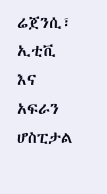ሬጀንሲ፣ ኢቲቪ እና አፍራን ሆስፒታል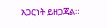አጋርነት ይዘጋጃል።